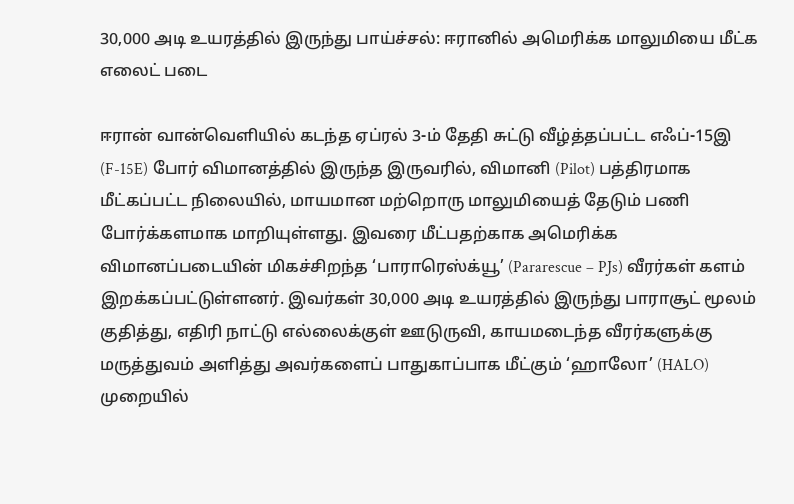30,000 அடி உயரத்தில் இருந்து பாய்ச்சல்: ஈரானில் அமெரிக்க மாலுமியை மீட்க எலைட் படை

ஈரான் வான்வெளியில் கடந்த ஏப்ரல் 3-ம் தேதி சுட்டு வீழ்த்தப்பட்ட எஃப்-15இ (F-15E) போர் விமானத்தில் இருந்த இருவரில், விமானி (Pilot) பத்திரமாக மீட்கப்பட்ட நிலையில், மாயமான மற்றொரு மாலுமியைத் தேடும் பணி போர்க்களமாக மாறியுள்ளது. இவரை மீட்பதற்காக அமெரிக்க விமானப்படையின் மிகச்சிறந்த ‘பாராரெஸ்க்யூ’ (Pararescue – PJs) வீரர்கள் களம் இறக்கப்பட்டுள்ளனர். இவர்கள் 30,000 அடி உயரத்தில் இருந்து பாராசூட் மூலம் குதித்து, எதிரி நாட்டு எல்லைக்குள் ஊடுருவி, காயமடைந்த வீரர்களுக்கு மருத்துவம் அளித்து அவர்களைப் பாதுகாப்பாக மீட்கும் ‘ஹாலோ’ (HALO) முறையில்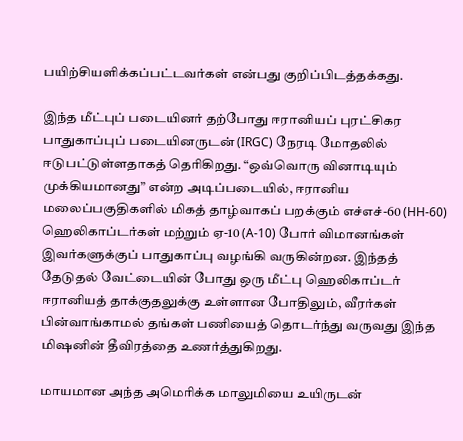பயிற்சியளிக்கப்பட்டவர்கள் என்பது குறிப்பிடத்தக்கது.

இந்த மீட்புப் படையினர் தற்போது ஈரானியப் புரட்சிகர பாதுகாப்புப் படையினருடன் (IRGC) நேரடி மோதலில் ஈடுபட்டுள்ளதாகத் தெரிகிறது. “ஒவ்வொரு வினாடியும் முக்கியமானது” என்ற அடிப்படையில், ஈரானிய மலைப்பகுதிகளில் மிகத் தாழ்வாகப் பறக்கும் எச்எச்-60 (HH-60) ஹெலிகாப்டர்கள் மற்றும் ஏ-10 (A-10) போர் விமானங்கள் இவர்களுக்குப் பாதுகாப்பு வழங்கி வருகின்றன. இந்தத் தேடுதல் வேட்டையின் போது ஒரு மீட்பு ஹெலிகாப்டர் ஈரானியத் தாக்குதலுக்கு உள்ளான போதிலும், வீரர்கள் பின்வாங்காமல் தங்கள் பணியைத் தொடர்ந்து வருவது இந்த மிஷனின் தீவிரத்தை உணர்த்துகிறது.

மாயமான அந்த அமெரிக்க மாலுமியை உயிருடன்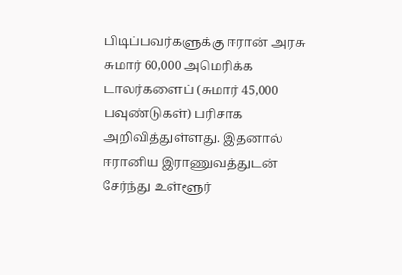பிடிப்பவர்களுக்கு ஈரான் அரசு சுமார் 60,000 அமெரிக்க டாலர்களைப் (சுமார் 45,000 பவுண்டுகள்) பரிசாக அறிவித்துள்ளது. இதனால் ஈரானிய இராணுவத்துடன் சேர்ந்து உள்ளூர்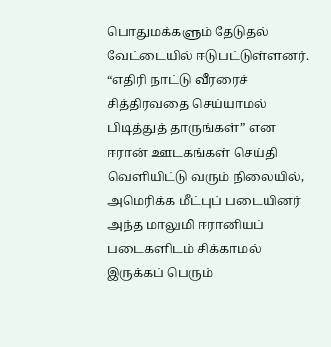பொதுமக்களும் தேடுதல் வேட்டையில் ஈடுபட்டுள்ளனர். “எதிரி நாட்டு வீரரைச் சித்திரவதை செய்யாமல் பிடித்துத் தாருங்கள்” என ஈரான் ஊடகங்கள் செய்தி வெளியிட்டு வரும் நிலையில், அமெரிக்க மீட்புப் படையினர் அந்த மாலுமி ஈரானியப் படைகளிடம் சிக்காமல் இருக்கப் பெரும்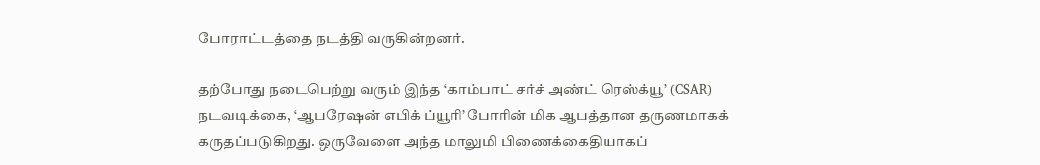போராட்டத்தை நடத்தி வருகின்றனர்.

தற்போது நடைபெற்று வரும் இந்த ‘காம்பாட் சர்ச் அண்ட் ரெஸ்க்யூ’ (CSAR) நடவடிக்கை, ‘ஆபரேஷன் எபிக் ப்யூரி’ போரின் மிக ஆபத்தான தருணமாகக் கருதப்படுகிறது. ஒருவேளை அந்த மாலுமி பிணைக்கைதியாகப்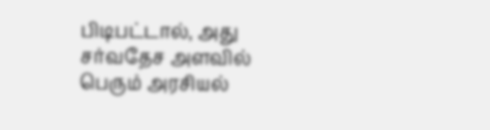பிடிபட்டால், அது சர்வதேச அளவில் பெரும் அரசியல்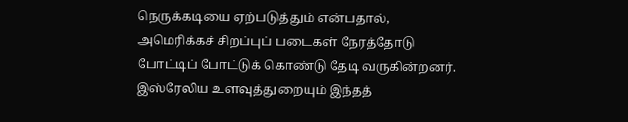நெருக்கடியை ஏற்படுத்தும் என்பதால், அமெரிக்கச் சிறப்புப் படைகள் நேரத்தோடு போட்டிப் போட்டுக் கொண்டு தேடி வருகின்றனர். இஸ்ரேலிய உளவுத்துறையும் இந்தத்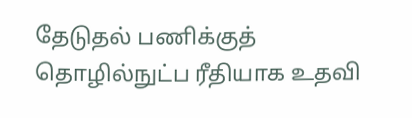தேடுதல் பணிக்குத் தொழில்நுட்ப ரீதியாக உதவி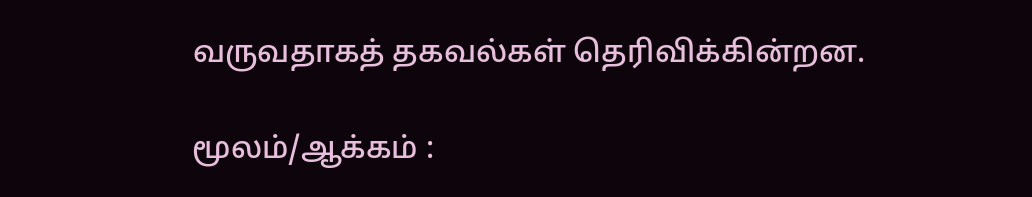வருவதாகத் தகவல்கள் தெரிவிக்கின்றன.

மூலம்/ஆக்கம் :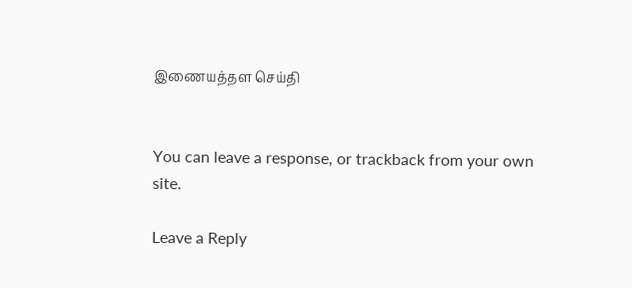இணையத்தள செய்தி


You can leave a response, or trackback from your own site.

Leave a Reply